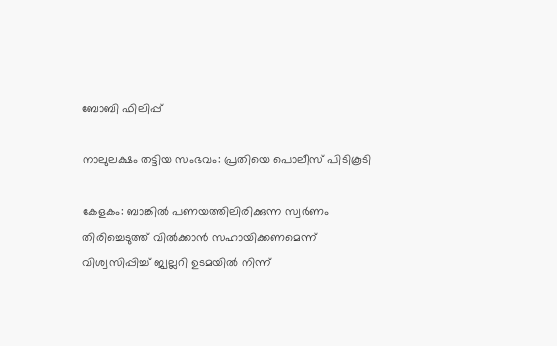ബോബി ഫിലിപ്പ്

നാലുലക്ഷം തട്ടിയ സംഭവം: പ്രതിയെ പൊലീസ് പിടികൂടി

കേളകം: ബാങ്കിൽ പണയത്തിലിരിക്കുന്ന സ്വർണം തിരിച്ചെടുത്ത് വിൽക്കാൻ സഹായിക്കണമെന്ന് വിശ്വസിപ്പിച്ച് ജ്വല്ലറി ഉടമയിൽ നിന്ന്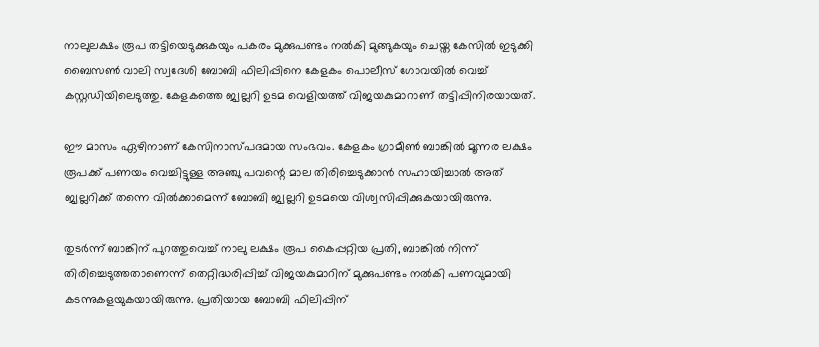നാലുലക്ഷം രൂപ തട്ടിയെടുക്കുകയും പകരം മുക്കുപണ്ടം നൽകി മുങ്ങുകയും ചെയ്ത കേസിൽ ഇടുക്കി ബൈസൺ വാലി സ്വദേശി ബോബി ഫിലിപ്പിനെ കേളകം പൊലീസ് ഗോവയിൽ വെച്ച് കസ്റ്റഡിയിലെടുത്തു. കേളകത്തെ ജ്വല്ലറി ഉടമ വെളിയത്ത് വിജയകുമാറാണ് തട്ടിപ്പിനിരയായത്.

ഈ മാസം ഏഴിനാണ് കേസിനാസ്പദമായ സംഭവം. കേളകം ഗ്രാമീൺ ബാങ്കിൽ മൂന്നര ലക്ഷം രൂപക്ക് പണയം വെച്ചിട്ടുള്ള അഞ്ചു പവന്റെ മാല തിരിച്ചെടുക്കാൻ സഹായിച്ചാൽ അത് ജ്വല്ലറിക്ക് തന്നെ വിൽക്കാമെന്ന് ബോബി ജ്വല്ലറി ഉടമയെ വിശ്വസിപ്പിക്കുകയായിരുന്നു.

തുടർന്ന് ബാങ്കിന് പുറത്തുവെച്ച് നാലു ലക്ഷം രൂപ കൈപ്പറ്റിയ പ്രതി, ബാങ്കിൽ നിന്ന് തിരിച്ചെടുത്തതാണെന്ന് തെറ്റിദ്ധരിപ്പിച്ച് വിജയകുമാറിന് മുക്കുപണ്ടം നൽകി പണവുമായി കടന്നുകളയുകയായിരുന്നു. പ്രതിയായ ബോബി ഫിലിപ്പിന്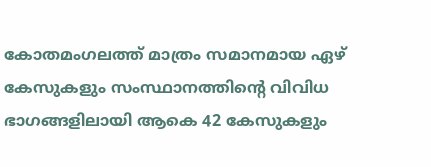കോതമംഗലത്ത് മാത്രം സമാനമായ ഏഴ് കേസുകളും സംസ്ഥാനത്തിന്റെ വിവിധ ഭാഗങ്ങളിലായി ആകെ 42 കേസുകളും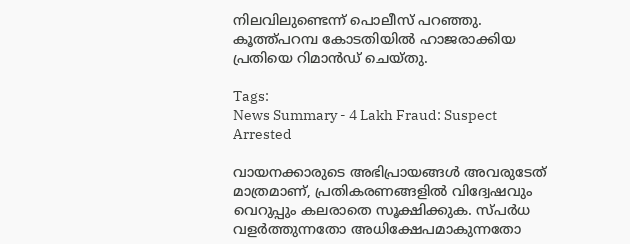നിലവിലുണ്ടെന്ന് പൊലീസ് പറഞ്ഞു. കൂത്ത്പറമ്പ കോടതിയിൽ ഹാജരാക്കിയ പ്രതിയെ റിമാൻഡ് ചെയ്തു.

Tags:
News Summary - 4 Lakh Fraud: Suspect Arrested

വായനക്കാരുടെ അഭിപ്രായങ്ങള്‍ അവരുടേത് മാത്രമാണ്, പ്രതികരണങ്ങളിൽ വിദ്വേഷവും വെറുപ്പും കലരാതെ സൂക്ഷിക്കുക. സ്പർധ വളർത്തുന്നതോ അധിക്ഷേപമാകുന്നതോ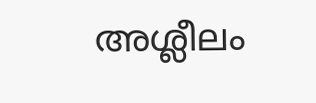അശ്ലീലം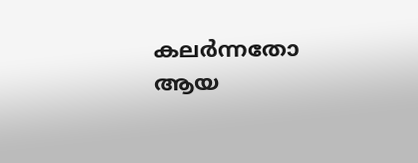കലർന്നതോ ആയ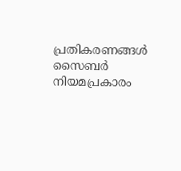പ്രതികരണങ്ങൾ സൈബർ നിയമപ്രകാരം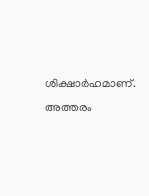ശിക്ഷാർഹമാണ്. അത്തരം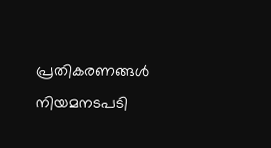പ്രതികരണങ്ങൾ നിയമനടപടി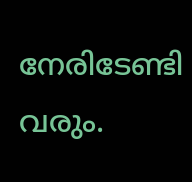നേരിടേണ്ടി വരും.